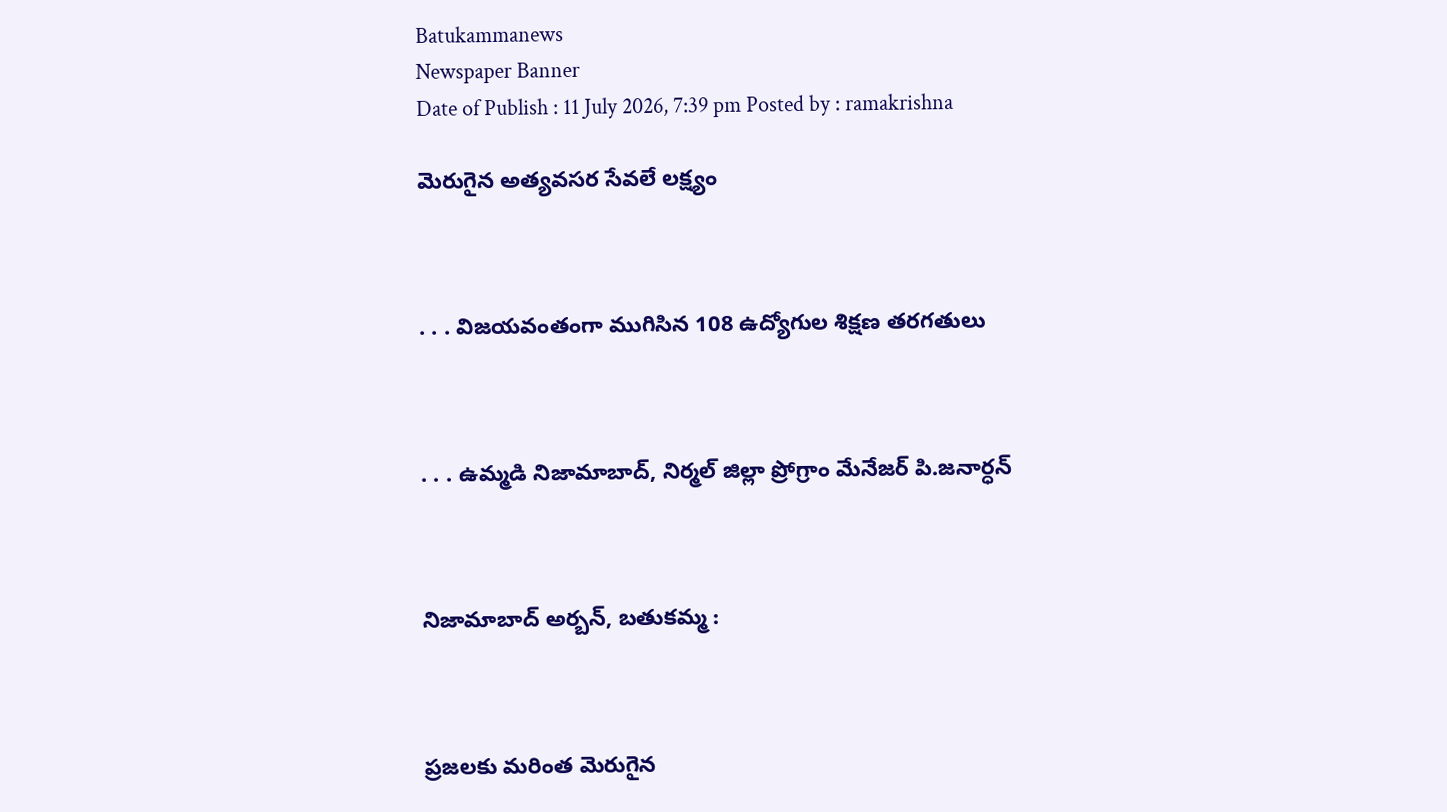Batukammanews
Newspaper Banner
Date of Publish : 11 July 2026, 7:39 pm Posted by : ramakrishna

మెరుగైన అత్యవసర సేవలే లక్ష్యం



. . . విజయవంతంగా ముగిసిన 108 ఉద్యోగుల శిక్షణ తరగతులు



. . . ఉమ్మడి నిజామాబాద్, నిర్మల్ జిల్లా ప్రోగ్రాం మేనేజర్ పి.జనార్ధన్



నిజామాబాద్ అర్బన్, బతుకమ్మ :



ప్రజలకు మరింత మెరుగైన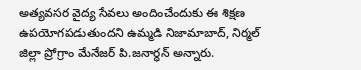అత్యవసర వైద్య సేవలు అందించేందుకు ఈ శిక్షణ ఉపయోగపడుతుందని ఉమ్మడి నిజామాబాద్, నిర్మల్ జిల్లా ప్రోగ్రాం మేనేజర్ పి.జనార్ధన్ అన్నారు.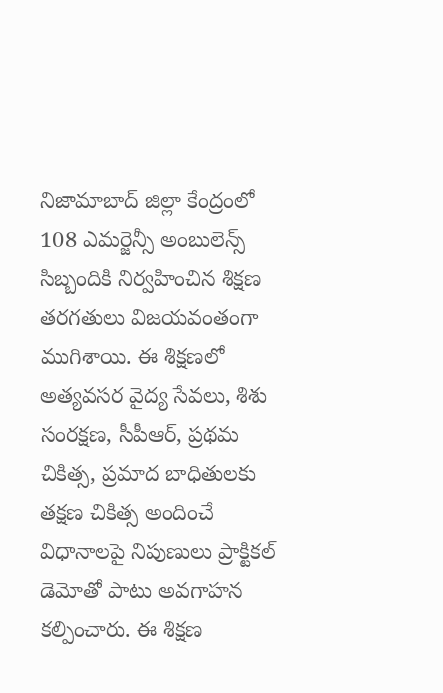నిజామాబాద్ జిల్లా కేంద్రంలో 108 ఎమర్జెన్సీ అంబులెన్స్ సిబ్బందికి నిర్వహించిన శిక్షణ తరగతులు విజయవంతంగా ముగిశాయి. ఈ శిక్షణలో అత్యవసర వైద్య సేవలు, శిశు సంరక్షణ, సీపీఆర్, ప్రథమ చికిత్స, ప్రమాద బాధితులకు తక్షణ చికిత్స అందించే విధానాలపై నిపుణులు ప్రాక్టికల్ డెమోతో పాటు అవగాహన కల్పించారు. ఈ శిక్షణ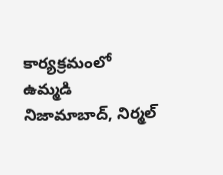కార్యక్రమంలో ఉమ్మడి నిజామాబాద్, నిర్మల్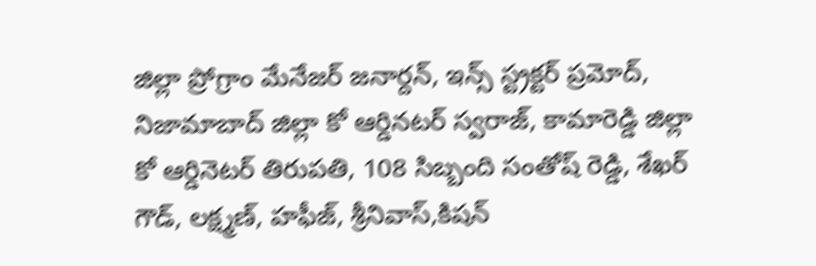జిల్లా ప్రోగ్రాం మేనేజర్ జనార్దన్, ఇన్స్ స్ట్రక్టర్ ప్రమోద్, నిజామాబాద్ జిల్లా కో ఆర్డినటర్ స్వరాజ్, కామారెడ్డి జిల్లా కో ఆర్డినెటర్ తిరుపతి, 108 సిబ్బంది సంతోష్ రెడ్డి, శేఖర్ గౌడ్, లక్ష్మణ్, హఫీజ్, శ్రీనివాస్,కిషన్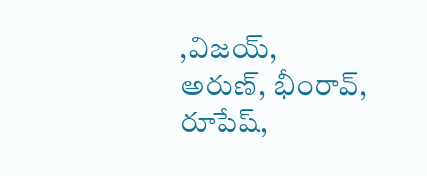,విజయ్, అరుణ్, భీంరావ్, రూపేష్,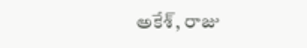అకేశ్, రాజు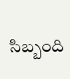సిబ్బంది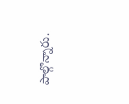పాల్గొన్నారు.